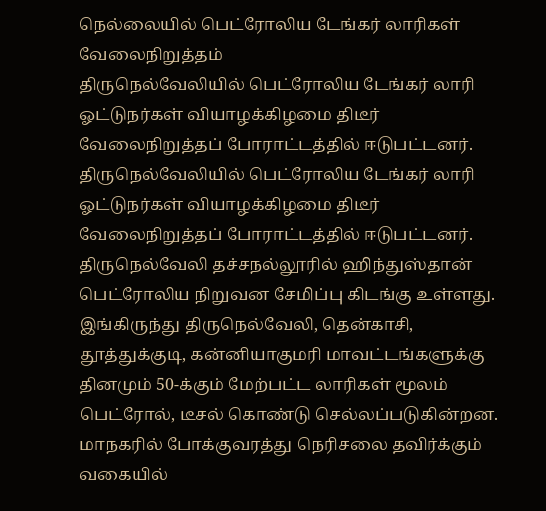நெல்லையில் பெட்ரோலிய டேங்கர் லாரிகள் வேலைநிறுத்தம்
திருநெல்வேலியில் பெட்ரோலிய டேங்கர் லாரி ஓட்டுநர்கள் வியாழக்கிழமை திடீர் வேலைநிறுத்தப் போராட்டத்தில் ஈடுபட்டனர்.
திருநெல்வேலியில் பெட்ரோலிய டேங்கர் லாரி ஓட்டுநர்கள் வியாழக்கிழமை திடீர் வேலைநிறுத்தப் போராட்டத்தில் ஈடுபட்டனர்.
திருநெல்வேலி தச்சநல்லூரில் ஹிந்துஸ்தான் பெட்ரோலிய நிறுவன சேமிப்பு கிடங்கு உள்ளது. இங்கிருந்து திருநெல்வேலி, தென்காசி, தூத்துக்குடி, கன்னியாகுமரி மாவட்டங்களுக்கு தினமும் 50-க்கும் மேற்பட்ட லாரிகள் மூலம் பெட்ரோல், டீசல் கொண்டு செல்லப்படுகின்றன.
மாநகரில் போக்குவரத்து நெரிசலை தவிர்க்கும் வகையில்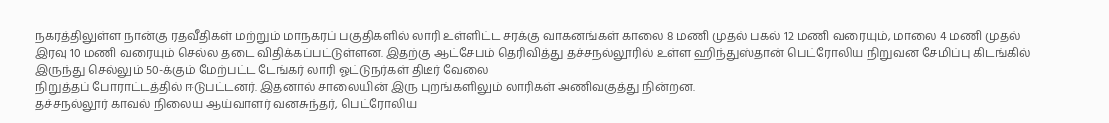நகரத்திலுள்ள நான்கு ரதவீதிகள் மற்றும் மாநகரப் பகுதிகளில் லாரி உள்ளிட்ட சரக்கு வாகனங்கள் காலை 8 மணி முதல் பகல் 12 மணி வரையும், மாலை 4 மணி முதல் இரவு 10 மணி வரையும் செல்ல தடை விதிக்கப்பட்டுள்ளன. இதற்கு ஆட்சேபம் தெரிவித்து தச்சநல்லூரில் உள்ள ஹிந்துஸ்தான் பெட்ரோலிய நிறுவன சேமிப்பு கிடங்கில் இருந்து செல்லும் 50-க்கும் மேற்பட்ட டேங்கர் லாரி ஓட்டுநர்கள் திடீர் வேலை
நிறுத்தப் போராட்டத்தில் ஈடுபட்டனர். இதனால் சாலையின் இரு புறங்களிலும் லாரிகள் அணிவகுத்து நின்றன.
தச்சநல்லூர் காவல் நிலைய ஆய்வாளர் வனசுந்தர், பெட்ரோலிய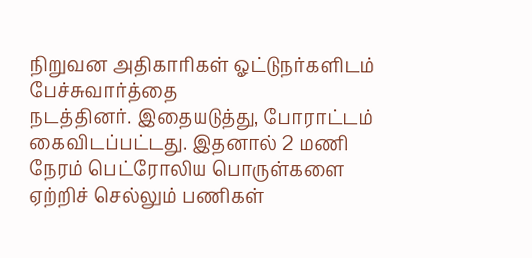நிறுவன அதிகாரிகள் ஓட்டுநர்களிடம் பேச்சுவார்த்தை
நடத்தினர். இதையடுத்து, போராட்டம் கைவிடப்பட்டது. இதனால் 2 மணி நேரம் பெட்ரோலிய பொருள்களை ஏற்றிச் செல்லும் பணிகள்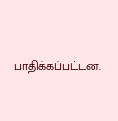பாதிக்கப்பட்டன.